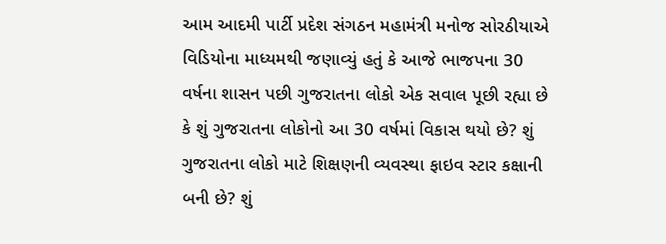આમ આદમી પાર્ટી પ્રદેશ સંગઠન મહામંત્રી મનોજ સોરઠીયાએ વિડિયોના માધ્યમથી જણાવ્યું હતું કે આજે ભાજપના 30 વર્ષના શાસન પછી ગુજરાતના લોકો એક સવાલ પૂછી રહ્યા છે કે શું ગુજરાતના લોકોનો આ 30 વર્ષમાં વિકાસ થયો છે? શું ગુજરાતના લોકો માટે શિક્ષણની વ્યવસ્થા ફાઇવ સ્ટાર કક્ષાની બની છે? શું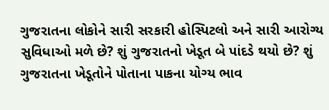ગુજરાતના લોકોને સારી સરકારી હોસ્પિટલો અને સારી આરોગ્ય સુવિધાઓ મળે છે? શું ગુજરાતનો ખેડૂત બે પાંદડે થયો છે? શું ગુજરાતના ખેડૂતોને પોતાના પાકના યોગ્ય ભાવ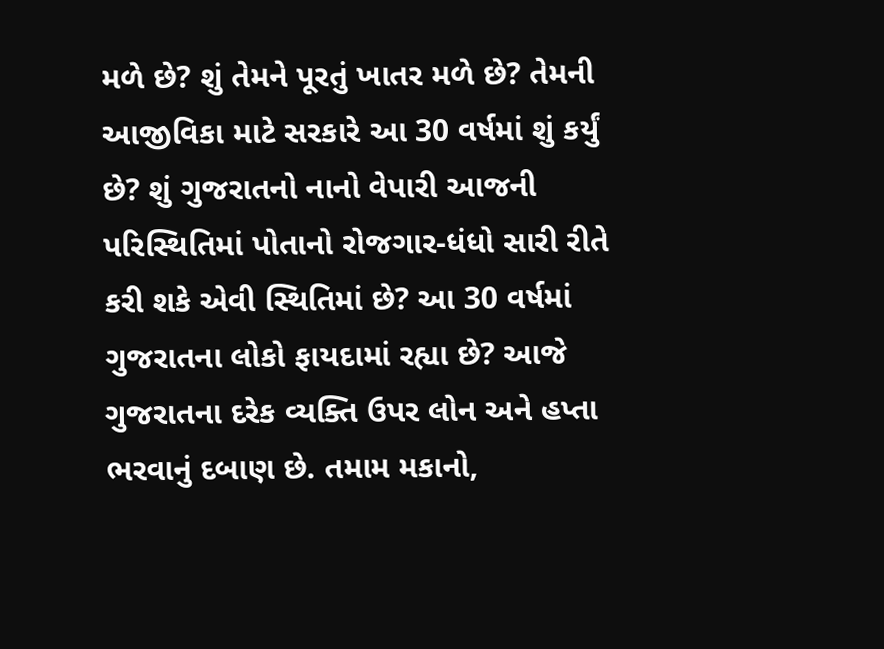મળે છે? શું તેમને પૂરતું ખાતર મળે છે? તેમની આજીવિકા માટે સરકારે આ 30 વર્ષમાં શું કર્યું છે? શું ગુજરાતનો નાનો વેપારી આજની પરિસ્થિતિમાં પોતાનો રોજગાર-ધંધો સારી રીતે કરી શકે એવી સ્થિતિમાં છે? આ 30 વર્ષમાં ગુજરાતના લોકો ફાયદામાં રહ્યા છે? આજે ગુજરાતના દરેક વ્યક્તિ ઉપર લોન અને હપ્તા ભરવાનું દબાણ છે. તમામ મકાનો,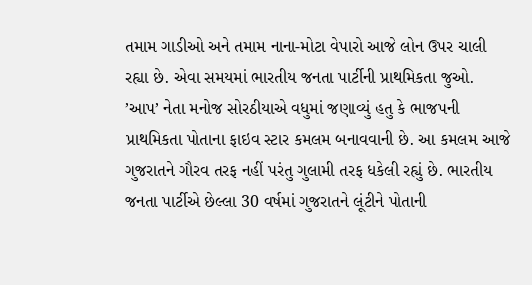તમામ ગાડીઓ અને તમામ નાના-મોટા વેપારો આજે લોન ઉપર ચાલી રહ્યા છે. એવા સમયમાં ભારતીય જનતા પાર્ટીની પ્રાથમિકતા જુઓ.
’આપ’ નેતા મનોજ સોરઠીયાએ વધુમાં જણાવ્યું હતુ કે ભાજપની પ્રાથમિકતા પોતાના ફાઇવ સ્ટાર કમલમ બનાવવાની છે. આ કમલમ આજે ગુજરાતને ગૌરવ તરફ નહીં પરંતુ ગુલામી તરફ ધકેલી રહ્યું છે. ભારતીય જનતા પાર્ટીએ છેલ્લા 30 વર્ષમાં ગુજરાતને લૂંટીને પોતાની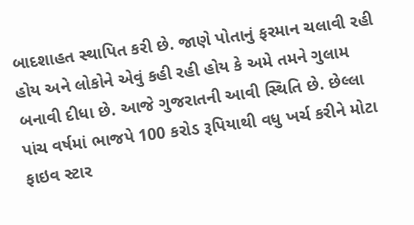બાદશાહત સ્થાપિત કરી છે. જાણે પોતાનું ફરમાન ચલાવી રહી હોય અને લોકોને એવું કહી રહી હોય કે અમે તમને ગુલામ બનાવી દીધા છે. આજે ગુજરાતની આવી સ્થિતિ છે. છેલ્લા પાંચ વર્ષમાં ભાજપે 100 કરોડ રૂપિયાથી વધુ ખર્ચ કરીને મોટા ફાઇવ સ્ટાર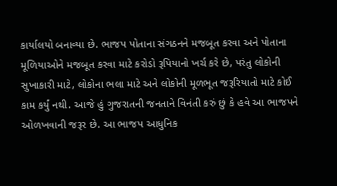કાર્યાલયો બનાવ્યા છે. ભાજપ પોતાના સંગઠનને મજબૂત કરવા અને પોતાના મૂળિયાઓને મજબૂત કરવા માટે કરોડો રૂપિયાનો ખર્ચ કરે છે, પરંતુ લોકોની સુખાકારી માટે, લોકોના ભલા માટે અને લોકોની મૂળભૂત જરૂરિયાતો માટે કોઈ કામ કર્યું નથી. આજે હું ગુજરાતની જનતાને વિનંતી કરું છું કે હવે આ ભાજપને ઓળખવાની જરૂર છે. આ ભાજપ આધુનિક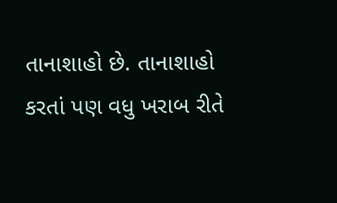તાનાશાહો છે. તાનાશાહો કરતાં પણ વધુ ખરાબ રીતે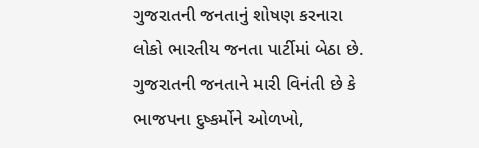ગુજરાતની જનતાનું શોષણ કરનારા લોકો ભારતીય જનતા પાર્ટીમાં બેઠા છે. ગુજરાતની જનતાને મારી વિનંતી છે કે ભાજપના દુષ્કર્મોને ઓળખો,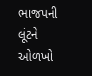ભાજપની લૂંટને ઓળખો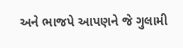અને ભાજપે આપણને જે ગુલામી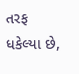તરફ ધકેલ્યા છે,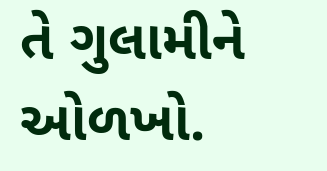તે ગુલામીને ઓળખો.